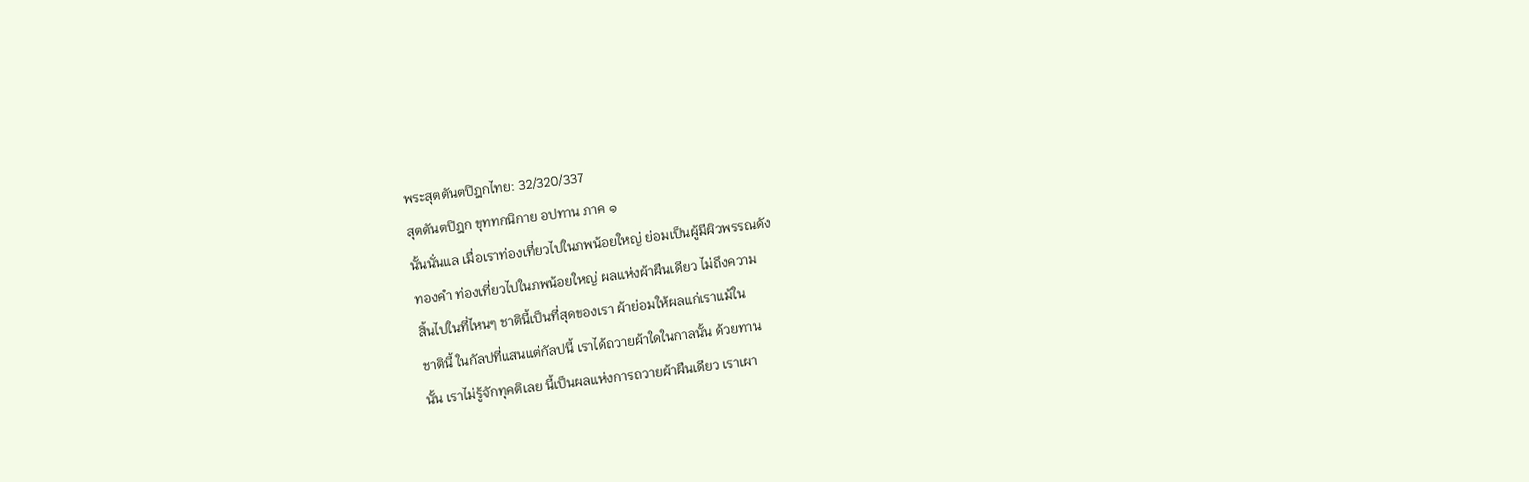พระสุตตันตปิฎกไทย: 32/320/337
สุตตันตปิฎก ขุททกนิกาย อปทาน ภาค ๑
นั้นนั่นแล เมื่อเราท่องเที่ยวไปในภพน้อยใหญ่ ย่อมเป็นผู้มีผิวพรรณดัง
ทองคำ ท่องเที่ยวไปในภพน้อยใหญ่ ผลแห่งผ้าผืนเดียว ไม่ถึงความ
สิ้นไปในที่ไหนๆ ชาตินี้เป็นที่สุดของเรา ผ้าย่อมให้ผลแก่เราแม้ใน
ชาตินี้ ในกัลปที่แสนแต่กัลปนี้ เราได้ถวายผ้าใดในกาลนั้น ด้วยทาน
นั้น เราไม่รู้จักทุคติเลย นี้เป็นผลแห่งการถวายผ้าผืนเดียว เราเผา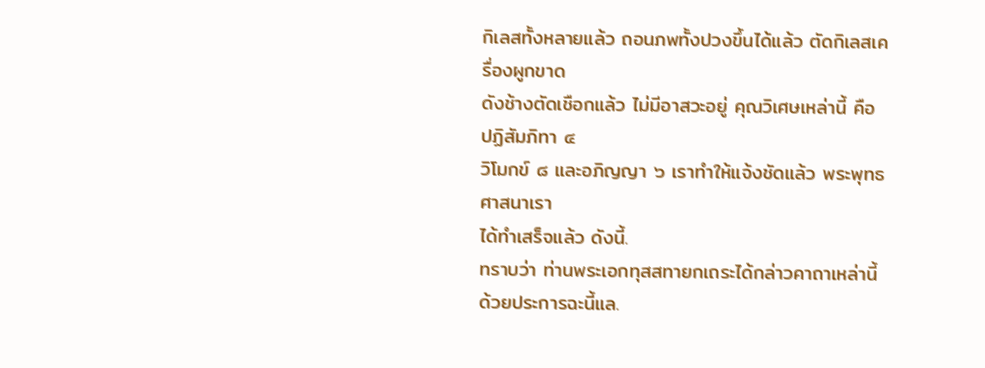กิเลสทั้งหลายแล้ว ถอนภพทั้งปวงขึ้นได้แล้ว ตัดกิเลสเครื่องผูกขาด
ดังช้างตัดเชือกแล้ว ไม่มีอาสวะอยู่ คุณวิเศษเหล่านี้ คือ ปฏิสัมภิทา ๔
วิโมกข์ ๘ และอภิญญา ๖ เราทำให้แจ้งชัดแล้ว พระพุทธศาสนาเรา
ได้ทำเสร็จแล้ว ดังนี้.
ทราบว่า ท่านพระเอกทุสสทายกเถระได้กล่าวคาถาเหล่านี้ ด้วยประการฉะนี้แล.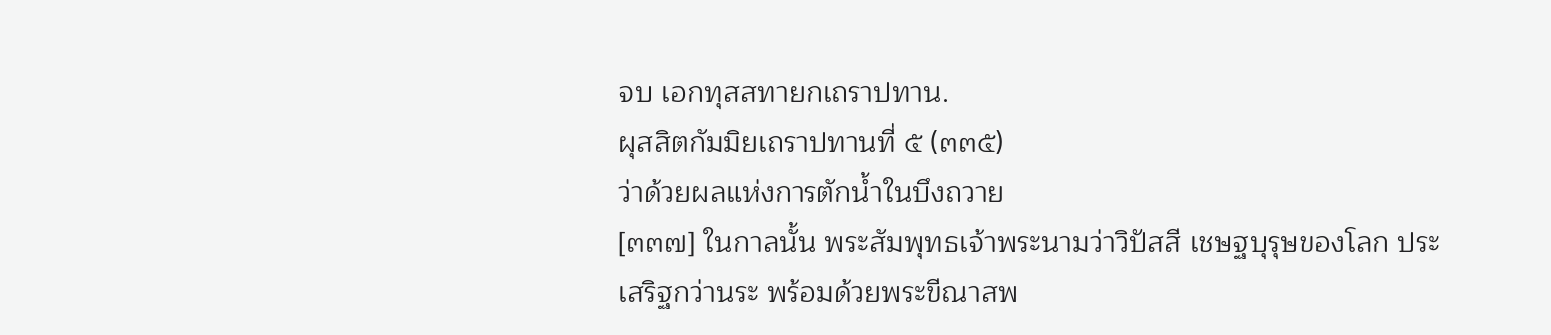จบ เอกทุสสทายกเถราปทาน.
ผุสสิตกัมมิยเถราปทานที่ ๕ (๓๓๕)
ว่าด้วยผลแห่งการตักน้ำในบึงถวาย
[๓๓๗] ในกาลนั้น พระสัมพุทธเจ้าพระนามว่าวิปัสสี เชษฐบุรุษของโลก ประ
เสริฐกว่านระ พร้อมด้วยพระขีณาสพ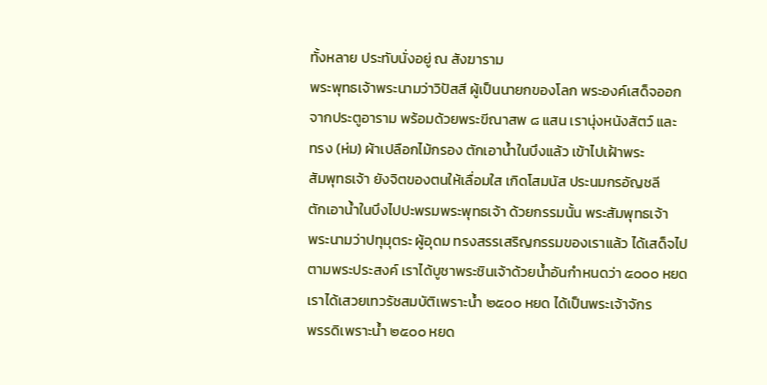ทั้งหลาย ประทับนั่งอยู่ ณ สังฆาราม
พระพุทธเจ้าพระนามว่าวิปัสสี ผู้เป็นนายกของโลก พระองค์เสด็จออก
จากประตูอาราม พร้อมด้วยพระขีณาสพ ๘ แสน เรานุ่งหนังสัตว์ และ
ทรง (ห่ม) ผ้าเปลือกไม้กรอง ตักเอาน้ำในบึงแล้ว เข้าไปเฝ้าพระ
สัมพุทธเจ้า ยังจิตของตนให้เลื่อมใส เกิดโสมนัส ประนมกรอัญชลี
ตักเอาน้ำในบึงไปปะพรมพระพุทธเจ้า ด้วยกรรมนั้น พระสัมพุทธเจ้า
พระนามว่าปทุมุตระ ผู้อุดม ทรงสรรเสริญกรรมของเราแล้ว ได้เสด็จไป
ตามพระประสงค์ เราได้บูชาพระชินเจ้าด้วยน้ำอันกำหนดว่า ๕๐๐๐ หยด
เราได้เสวยเทวรัชสมบัติเพราะน้ำ ๒๕๐๐ หยด ได้เป็นพระเจ้าจักร
พรรดิเพราะน้ำ ๒๕๐๐ หยด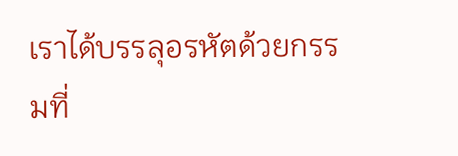เราได้บรรลุอรหัตด้วยกรรมที่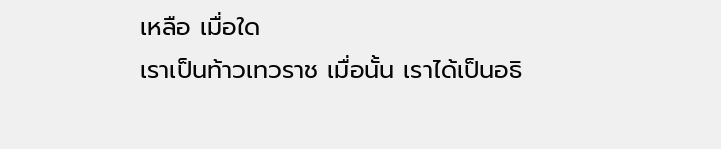เหลือ เมื่อใด
เราเป็นท้าวเทวราช เมื่อนั้น เราได้เป็นอธิ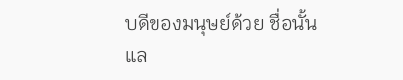บดีของมนุษย์ด้วย ชื่อนั้นแล